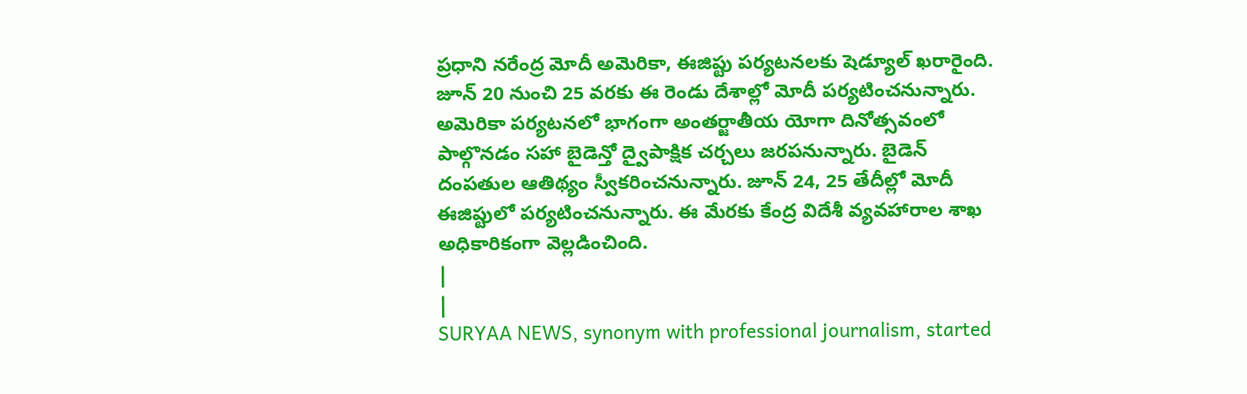ప్రధాని నరేంద్ర మోదీ అమెరికా, ఈజిప్టు పర్యటనలకు షెడ్యూల్ ఖరారైంది. జూన్ 20 నుంచి 25 వరకు ఈ రెండు దేశాల్లో మోదీ పర్యటించనున్నారు. అమెరికా పర్యటనలో భాగంగా అంతర్జాతీయ యోగా దినోత్సవంలో పాల్గొనడం సహా బైడెన్తో ద్వైపాక్షిక చర్చలు జరపనున్నారు. బైడెన్ దంపతుల ఆతిథ్యం స్వీకరించనున్నారు. జూన్ 24, 25 తేదీల్లో మోదీ ఈజిప్టులో పర్యటించనున్నారు. ఈ మేరకు కేంద్ర విదేశీ వ్యవహారాల శాఖ అధికారికంగా వెల్లడించింది.
|
|
SURYAA NEWS, synonym with professional journalism, started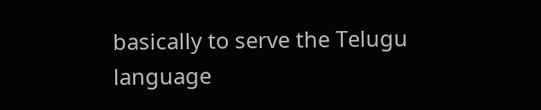basically to serve the Telugu language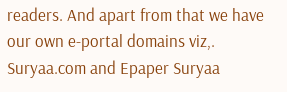readers. And apart from that we have our own e-portal domains viz,. Suryaa.com and Epaper Suryaa